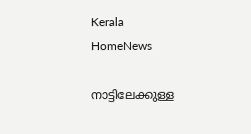Kerala
HomeNews

നാട്ടിലേക്കുള്ള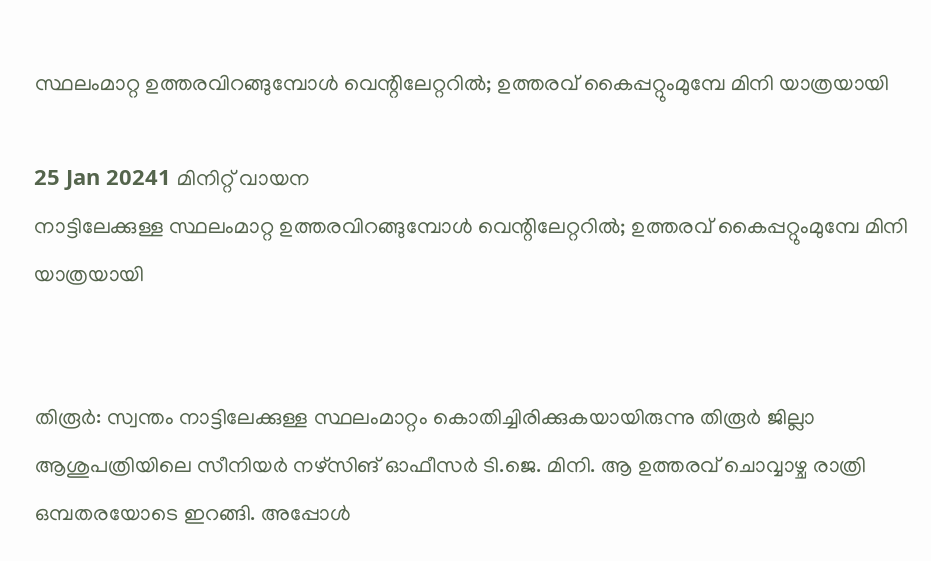സ്ഥലംമാറ്റ ഉത്തരവിറങ്ങുമ്പോൾ വെന്റിലേറ്ററിൽ; ഉത്തരവ് കൈപ്പറ്റുംമുമ്പേ മിനി യാത്രയായി

25 Jan 20241 മിനിറ്റ് വായന
നാട്ടിലേക്കുള്ള സ്ഥലംമാറ്റ ഉത്തരവിറങ്ങുമ്പോൾ വെന്റിലേറ്ററിൽ; ഉത്തരവ് കൈപ്പറ്റുംമുമ്പേ മിനി യാത്രയായി


തിരൂർ: സ്വന്തം നാട്ടിലേക്കുള്ള സ്ഥലംമാറ്റം കൊതിച്ചിരിക്കുകയായിരുന്നു തിരൂർ ജില്ലാ ആശുപത്രിയിലെ സീനിയർ നഴ്സിങ് ഓഫീസർ ടി.ജെ. മിനി. ആ ഉത്തരവ് ചൊവ്വാഴ്ച രാത്രി ഒമ്പതരയോടെ ഇറങ്ങി. അപ്പോൾ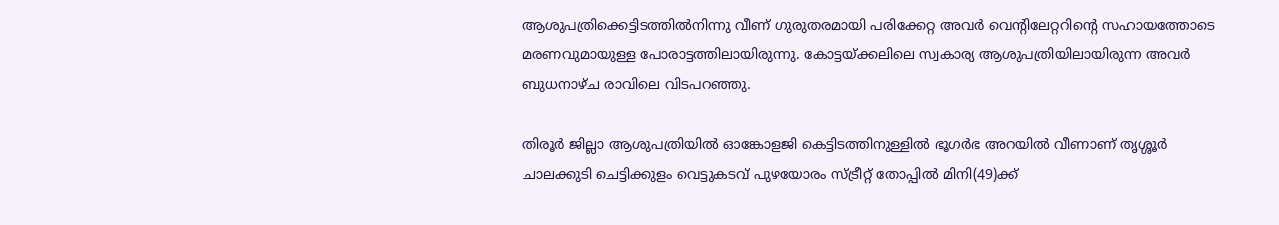ആശുപത്രിക്കെട്ടിടത്തിൽനിന്നു വീണ് ഗുരുതരമായി പരിക്കേറ്റ അവർ വെന്റിലേറ്ററിന്റെ സഹായത്തോടെ മരണവുമായുള്ള പോരാട്ടത്തിലായിരുന്നു. കോട്ടയ്ക്കലിലെ സ്വകാര്യ ആശുപത്രിയിലായിരുന്ന അവർ ബുധനാഴ്ച രാവിലെ വിടപറഞ്ഞു.

തിരൂർ ജില്ലാ ആശുപത്രിയിൽ ഓങ്കോളജി കെട്ടിടത്തിനുള്ളിൽ ഭൂഗർഭ അറയിൽ വീണാണ് തൃശ്ശൂർ ചാലക്കുടി ചെട്ടിക്കുളം വെട്ടുകടവ് പുഴയോരം സ്ട്രീറ്റ് തോപ്പിൽ മിനി(49)ക്ക്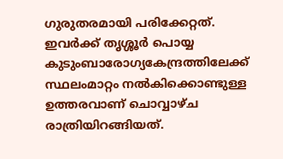ഗുരുതരമായി പരിക്കേറ്റത്. ഇവർക്ക് തൃശ്ശൂർ പൊയ്യ കുടുംബാരോഗ്യകേന്ദ്രത്തിലേക്ക് സ്ഥലംമാറ്റം നൽകിക്കൊണ്ടുള്ള ഉത്തരവാണ് ചൊവ്വാഴ്ച രാത്രിയിറങ്ങിയത്.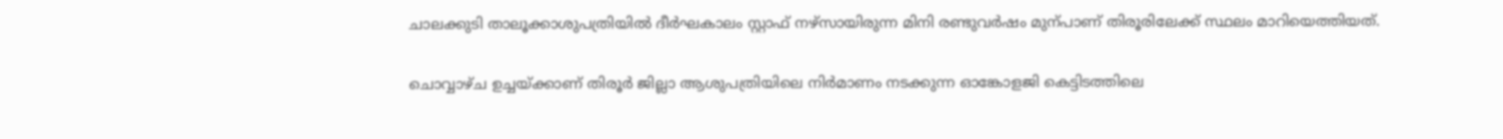ചാലക്കുടി താലൂക്കാശുപത്രിയിൽ ദീർഘകാലം സ്റ്റാഫ് നഴ്സായിരുന്ന മിനി രണ്ടുവർഷം മുന്പാണ് തിരൂരിലേക്ക് സ്ഥലം മാറിയെത്തിയത്.

ചൊവ്വാഴ്ച ഉച്ചയ്ക്കാണ് തിരൂർ ജില്ലാ ആശുപത്രിയിലെ നിർമാണം നടക്കുന്ന ഓങ്കോളജി കെട്ടിടത്തിലെ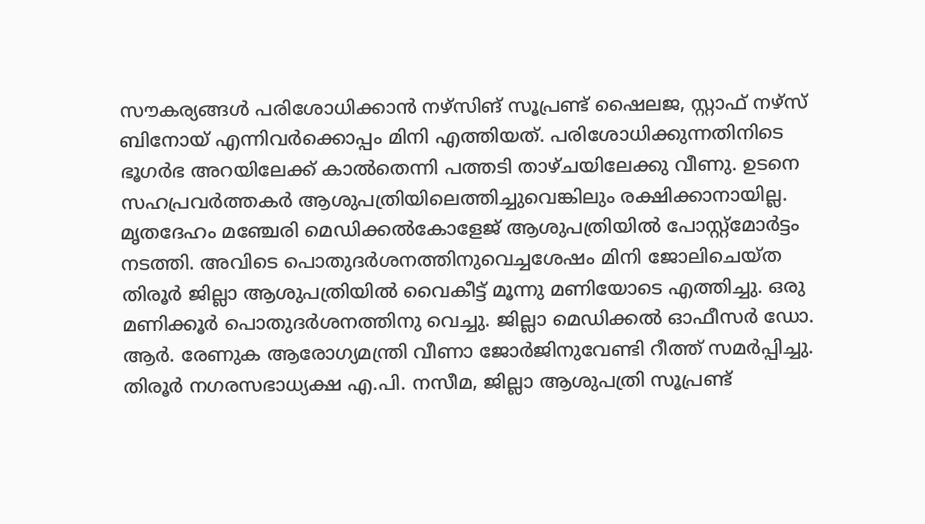സൗകര്യങ്ങൾ പരിശോധിക്കാൻ നഴ്സിങ് സൂപ്രണ്ട് ഷൈലജ, സ്റ്റാഫ് നഴ്സ് ബിനോയ് എന്നിവർക്കൊപ്പം മിനി എത്തിയത്. പരിശോധിക്കുന്നതിനിടെ ഭൂഗർഭ അറയിലേക്ക് കാൽതെന്നി പത്തടി താഴ്ചയിലേക്കു വീണു. ഉടനെ സഹപ്രവർത്തകർ ആശുപത്രിയിലെത്തിച്ചുവെങ്കിലും രക്ഷിക്കാനായില്ല. മൃതദേഹം മഞ്ചേരി മെഡിക്കൽകോളേജ് ആശുപത്രിയിൽ പോസ്റ്റ്മോർട്ടം നടത്തി. അവിടെ പൊതുദർശനത്തിനുവെച്ചശേഷം മിനി ജോലിചെയ്ത തിരൂർ ജില്ലാ ആശുപത്രിയിൽ വൈകീട്ട് മൂന്നു മണിയോടെ എത്തിച്ചു. ഒരു മണിക്കൂർ പൊതുദർശനത്തിനു വെച്ചു. ജില്ലാ മെഡിക്കൽ ഓഫീസർ ഡോ. ആർ. രേണുക ആരോഗ്യമന്ത്രി വീണാ ജോർജിനുവേണ്ടി റീത്ത് സമർപ്പിച്ചു. തിരൂർ നഗരസഭാധ്യക്ഷ എ.പി. നസീമ, ജില്ലാ ആശുപത്രി സൂപ്രണ്ട്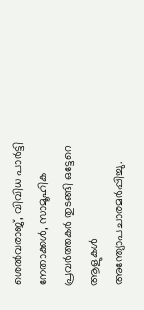ശെൽവരാജ്, വിവിധ പാർട്ടി നേതാക്കൾ, സാമൂഹിക പ്രവർത്തകർ തുടങ്ങി ഒട്ടേറെ ആളുകൾ അന്ത്യോപചാരമർപ്പിച്ചു.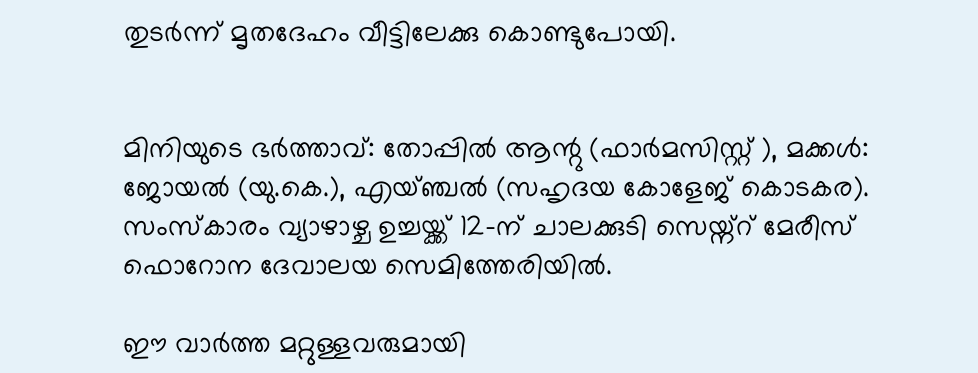തുടർന്ന് മൃതദേഹം വീട്ടിലേക്കു കൊണ്ടുപോയി.


മിനിയുടെ ഭർത്താവ്: തോപ്പിൽ ആന്റു (ഫാർമസിസ്റ്റ് ), മക്കൾ: ജോയൽ (യു.കെ.), എയ്ഞ്ചൽ (സഹൃദയ കോളേജ് കൊടകര). സംസ്കാരം വ്യാഴാഴ്ച ഉച്ചയ്ക്ക് 12-ന് ചാലക്കുടി സെയ്ന്റ് മേരീസ് ഫൊറോന ദേവാലയ സെമിത്തേരിയിൽ.

ഈ വാർത്ത മറ്റുള്ളവരുമായി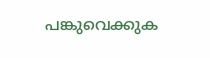പങ്കുവെക്കുക